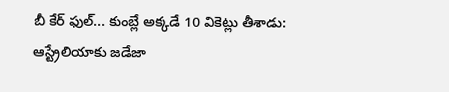బీ కేర్ ఫుల్... కుంబ్లే అక్కడే 10 వికెట్లు తీశాడు: ఆస్ట్రేలియాకు జడేజా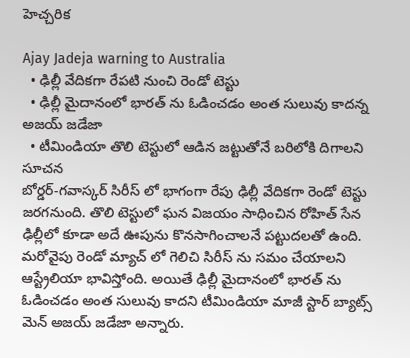హెచ్చరిక

Ajay Jadeja warning to Australia
  • ఢిల్లీ వేదికగా రేపటి నుంచి రెండో టెస్టు
  • ఢిల్లీ మైదానంలో భారత్ ను ఓడించడం అంత సులువు కాదన్న అజయ్ జడేజా
  • టీమిండియా తొలి టెస్టులో ఆడిన జట్టుతోనే బరిలోకి దిగాలని సూచన
బోర్డర్-గవాస్కర్ సిరీస్ లో భాగంగా రేపు ఢిల్లీ వేదికగా రెండో టెస్టు జరగనుంది. తొలి టెస్టులో ఘన విజయం సాధించిన రోహిత్ సేన ఢిల్లీలో కూడా అదే ఊపును కొనసాగించాలనే పట్టుదలతో ఉంది. మరోవైపు రెండో మ్యాచ్ లో గెలిచి సిరీస్ ను సమం చేయాలని ఆస్ట్రేలియా భావిస్తోంది. అయితే ఢిల్లీ మైదానంలో భారత్ ను ఓడించడం అంత సులువు కాదని టీమిండియా మాజీ స్టార్ బ్యాట్స్ మెన్ అజయ్ జడేజా అన్నారు.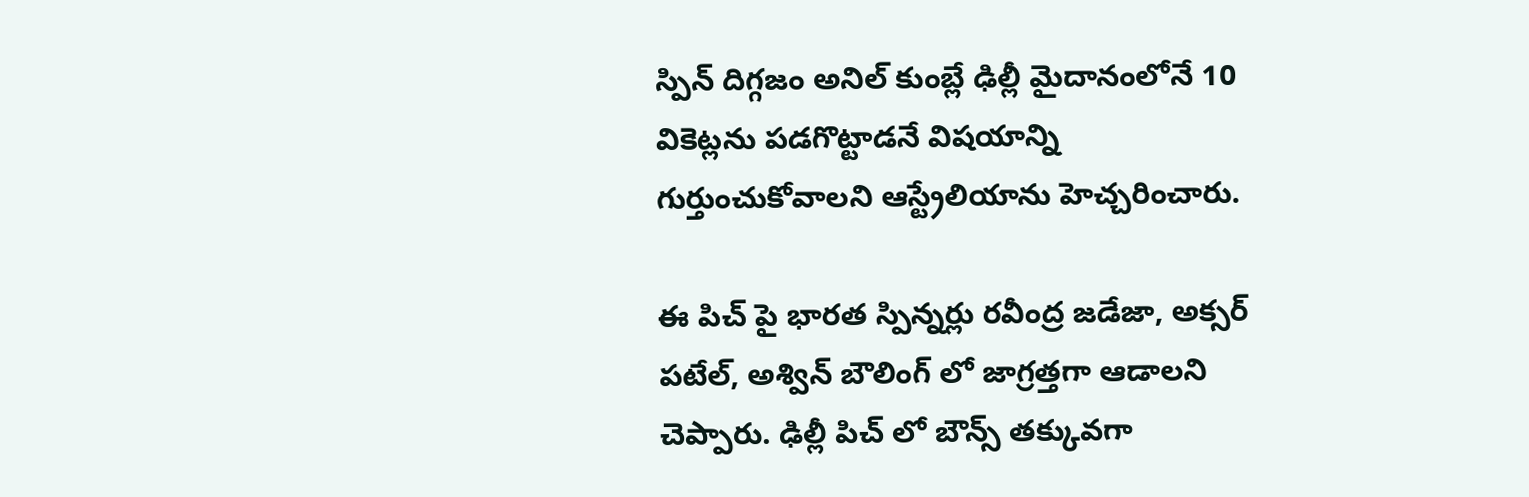స్పిన్ దిగ్గజం అనిల్ కుంబ్లే ఢిల్లీ మైదానంలోనే 10 వికెట్లను పడగొట్టాడనే విషయాన్ని గుర్తుంచుకోవాలని ఆస్ట్రేలియాను హెచ్చరించారు.

ఈ పిచ్ పై భారత స్పిన్నర్లు రవీంద్ర జడేజా, అక్సర్ పటేల్, అశ్విన్ బౌలింగ్ లో జాగ్రత్తగా ఆడాలని చెప్పారు. ఢిల్లీ పిచ్ లో బౌన్స్ తక్కువగా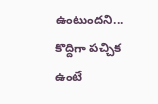ఉంటుందని... కొద్దిగా పచ్చిక ఉంటే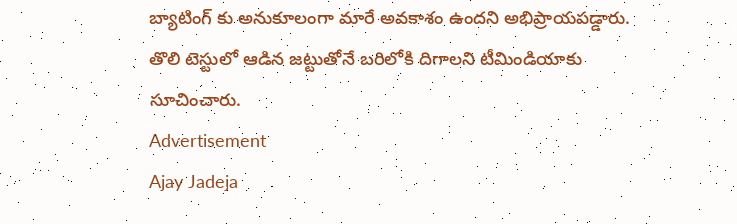బ్యాటింగ్ కు అనుకూలంగా మారే అవకాశం ఉందని అభిప్రాయపడ్డారు. తొలి టెస్టులో ఆడిన జట్టుతోనే బరిలోకి దిగాలని టీమిండియాకు సూచించారు.
Advertisement
Ajay Jadeja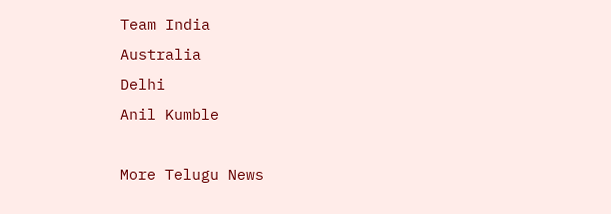Team India
Australia
Delhi
Anil Kumble

More Telugu News